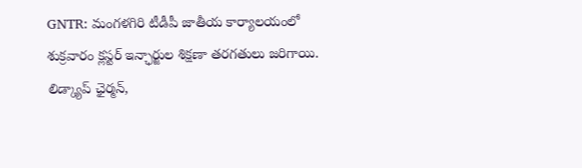GNTR: మంగళగిరి టీడీపీ జాతీయ కార్యాలయంలో శుక్రవారం క్లస్టర్ ఇన్ఛార్జుల శిక్షణా తరగతులు జరిగాయి. లిడ్క్యాప్ ఛైర్మన్,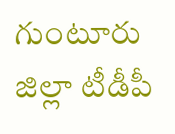గుంటూరు జిల్లా టీడీపీ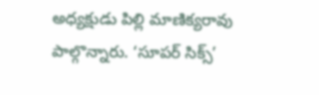అధ్యక్షుడు పిల్లి మాణిక్యరావు పాల్గొన్నారు. ‘సూపర్ సిక్స్’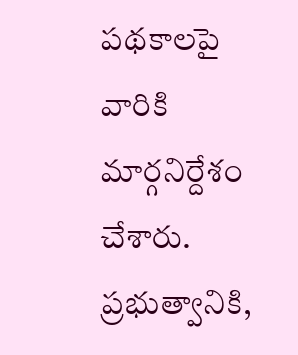పథకాలపై వారికి మార్గనిర్దేశం చేశారు. ప్రభుత్వానికి,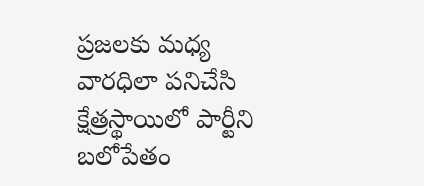ప్రజలకు మధ్య వారధిలా పనిచేసి క్షేత్రస్థాయిలో పార్టీని బలోపేతం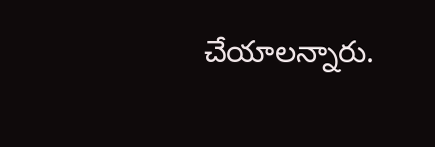చేయాలన్నారు.